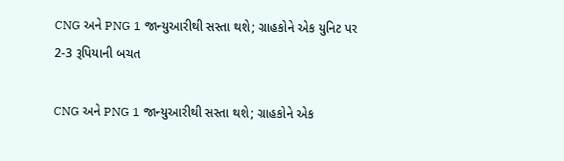CNG અને PNG 1 જાન્યુઆરીથી સસ્તા થશે; ગ્રાહકોને એક યુનિટ પર 2-3 રૂપિયાની બચત

CNG અને PNG 1 જાન્યુઆરીથી સસ્તા થશે; ગ્રાહકોને એક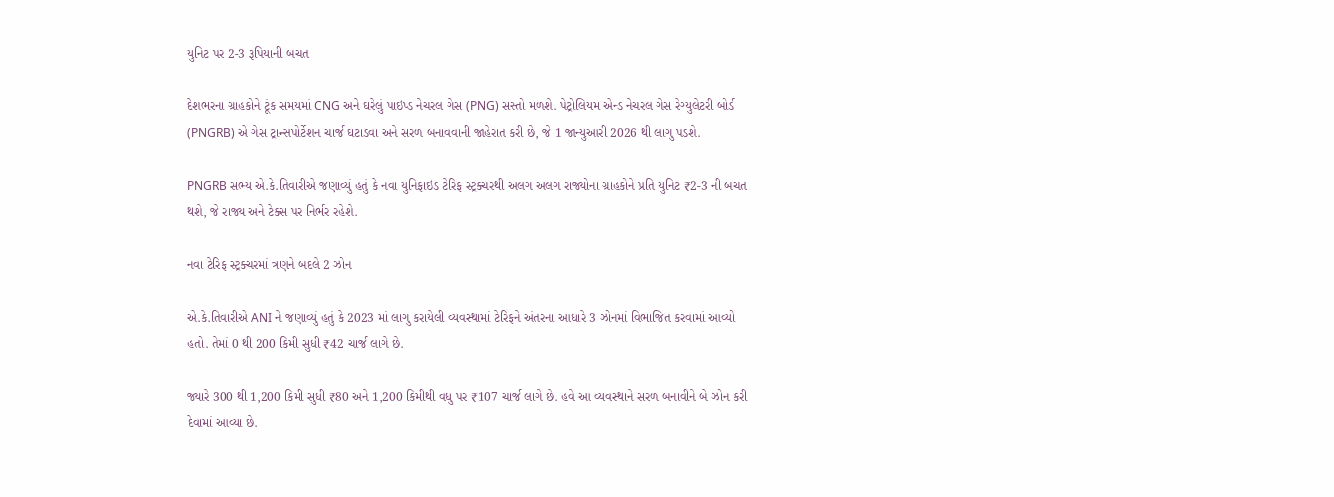યુનિટ પર 2-3 રૂપિયાની બચત

દેશભરના ગ્રાહકોને ટૂંક સમયમાં CNG અને ઘરેલું પાઇપ્ડ નેચરલ ગેસ (PNG) સસ્તો મળશે. પેટ્રોલિયમ એન્ડ નેચરલ ગેસ રેગ્યુલેટરી બોર્ડ (PNGRB) એ ગેસ ટ્રાન્સપોર્ટેશન ચાર્જ ઘટાડવા અને સરળ બનાવવાની જાહેરાત કરી છે, જે 1 જાન્યુઆરી 2026 થી લાગુ પડશે.

PNGRB સભ્ય એ.કે.તિવારીએ જણાવ્યું હતું કે નવા યુનિફાઇડ ટેરિફ સ્ટ્રક્ચરથી અલગ અલગ રાજ્યોના ગ્રાહકોને પ્રતિ યુનિટ ₹2-3 ની બચત થશે, જે રાજ્ય અને ટેક્સ પર નિર્ભર રહેશે.

નવા ટેરિફ સ્ટ્રક્ચરમાં ત્રણને બદલે 2 ઝોન

એ.કે.તિવારીએ ANI ને જણાવ્યું હતું કે 2023 માં લાગુ કરાયેલી વ્યવસ્થામાં ટેરિફને અંતરના આધારે 3 ઝોનમાં વિભાજિત કરવામાં આવ્યો હતો. તેમાં 0 થી 200 કિમી સુધી ₹42 ચાર્જ લાગે છે.

જ્યારે 300 થી 1,200 કિમી સુધી ₹80 અને 1,200 કિમીથી વધુ પર ₹107 ચાર્જ લાગે છે. હવે આ વ્યવસ્થાને સરળ બનાવીને બે ઝોન કરી દેવામાં આવ્યા છે.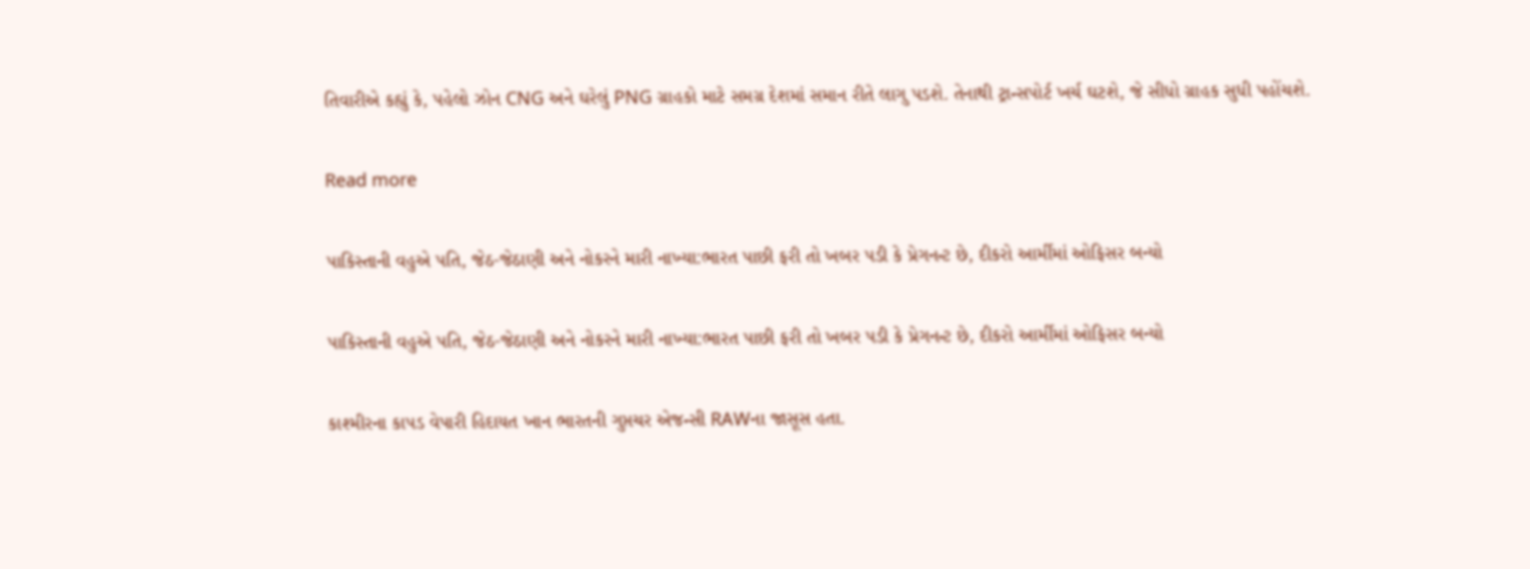તિવારીએ કહ્યું કે, પહેલો ઝોન CNG અને ઘરેલું PNG ગ્રાહકો માટે સમગ્ર દેશમાં સમાન રીતે લાગુ પડશે. તેનાથી ટ્રાન્સપોર્ટ ખર્ચ ઘટશે, જે સીધો ગ્રાહક સુધી પહોંચશે.

Read more

પાકિસ્તાની વહુએ પતિ, જેઠ-જેઠાણી અને નોકરને મારી નાખ્યા:ભારત પાછી ફરી તો ખબર પડી કે પ્રેગનન્ટ છે, દીકરો આર્મીમાં ઓફિસર બન્યો

પાકિસ્તાની વહુએ પતિ, જેઠ-જેઠાણી અને નોકરને મારી નાખ્યા:ભારત પાછી ફરી તો ખબર પડી કે પ્રેગનન્ટ છે, દીકરો આર્મીમાં ઓફિસર બન્યો

કાશ્મીરના કાપડ વેપારી હિદાયત ખાન ભારતની ગુપ્તચર એજન્સી RAWના જાસૂસ હતા.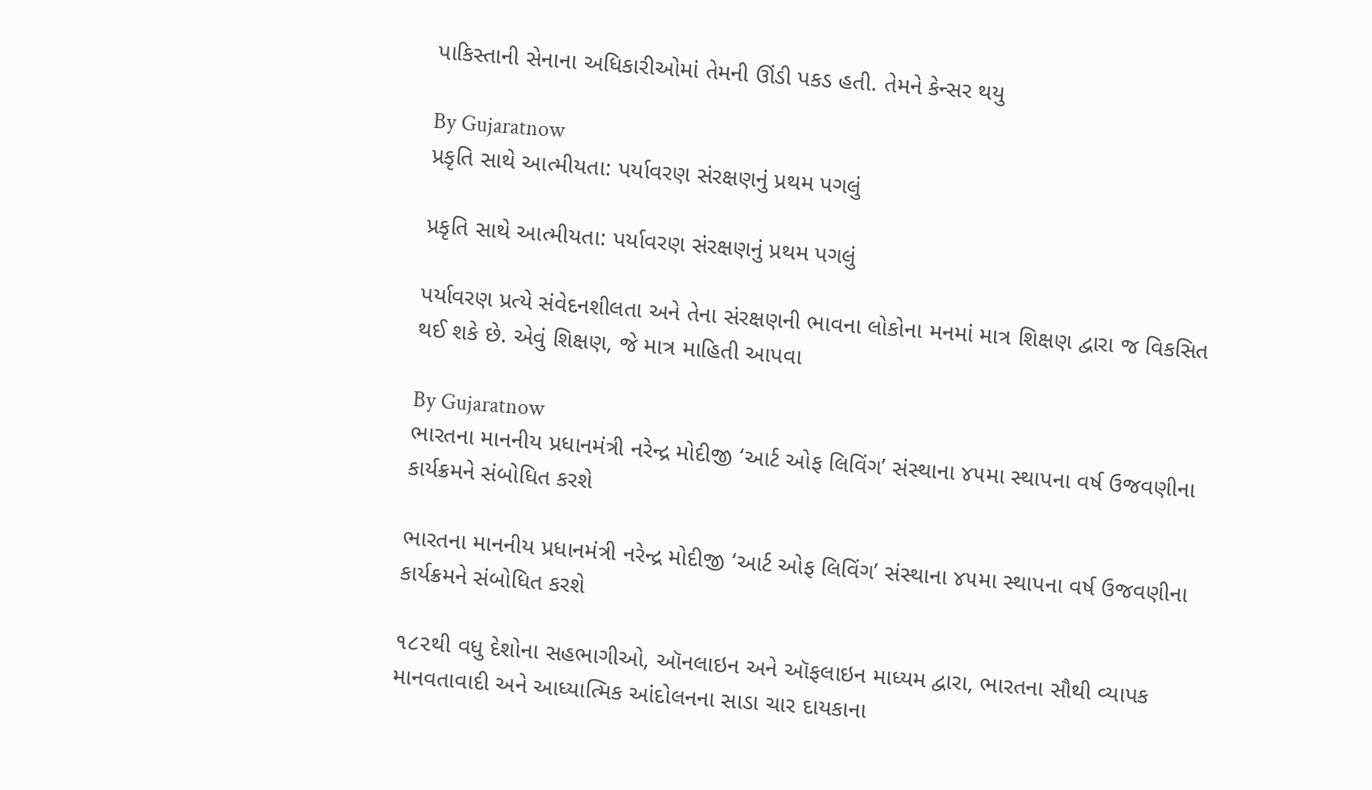પાકિસ્તાની સેનાના અધિકારીઓમાં તેમની ઊંડી પકડ હતી. તેમને કેન્સર થયુ

By Gujaratnow
પ્રકૃતિ સાથે આત્મીયતા: પર્યાવરણ સંરક્ષણનું પ્રથમ પગલું

પ્રકૃતિ સાથે આત્મીયતા: પર્યાવરણ સંરક્ષણનું પ્રથમ પગલું

પર્યાવરણ પ્રત્યે સંવેદનશીલતા અને તેના સંરક્ષણની ભાવના લોકોના મનમાં માત્ર શિક્ષણ દ્વારા જ વિકસિત થઈ શકે છે. એવું શિક્ષણ, જે માત્ર માહિતી આપવા

By Gujaratnow
ભારતના માનનીય પ્રધાનમંત્રી નરેન્દ્ર મોદીજી ‘આર્ટ ઓફ લિવિંગ’ સંસ્થાના ૪૫મા સ્થાપના વર્ષ ઉજવણીના કાર્યક્રમને સંબોધિત કરશે

ભારતના માનનીય પ્રધાનમંત્રી નરેન્દ્ર મોદીજી ‘આર્ટ ઓફ લિવિંગ’ સંસ્થાના ૪૫મા સ્થાપના વર્ષ ઉજવણીના કાર્યક્રમને સંબોધિત કરશે

૧૮૨થી વધુ દેશોના સહભાગીઓ, ઑનલાઇન અને ઑફલાઇન માધ્યમ દ્વારા, ભારતના સૌથી વ્યાપક માનવતાવાદી અને આધ્યાત્મિક આંદોલનના સાડા ચાર દાયકાના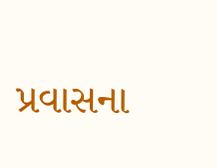પ્રવાસના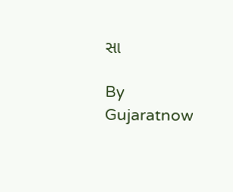સા

By Gujaratnow